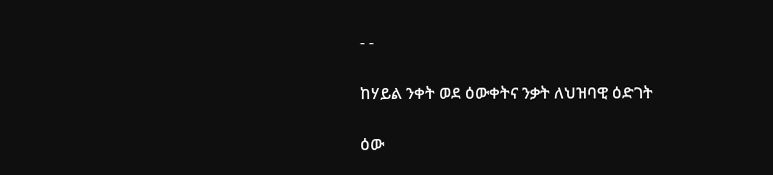- -

ከሃይል ንቀት ወደ ዕውቀትና ንቃት ለህዝባዊ ዕድገት

ዕው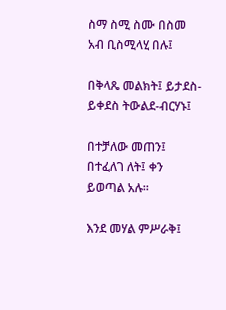ስማ ስሚ ስሙ በስመ አብ ቢስሚላሂ በሉ፤

በቅላጼ መልክት፤ ይታደስ-ይቀደስ ትውልደ-ብርሃኑ፤

በተቻለው መጠን፤ በተፈለገ ለት፤ ቀን ይወጣል አሉ።

እንደ መሃል ምሥራቅ፤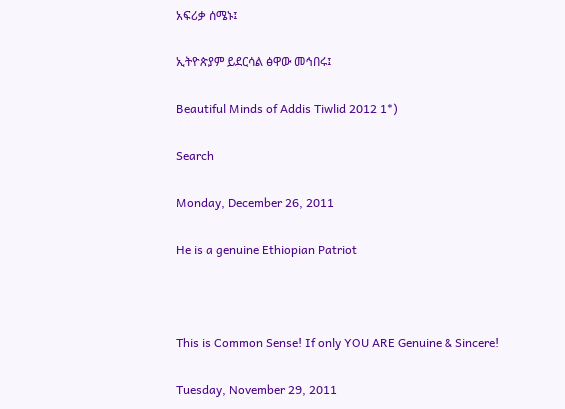አፍሪቃ ሰሜኑ፤

ኢትዮጵያም ይደርሳል ፅዋው መኅበሩ፤

Beautiful Minds of Addis Tiwlid 2012 1*)

Search

Monday, December 26, 2011

He is a genuine Ethiopian Patriot



This is Common Sense! If only YOU ARE Genuine & Sincere!

Tuesday, November 29, 2011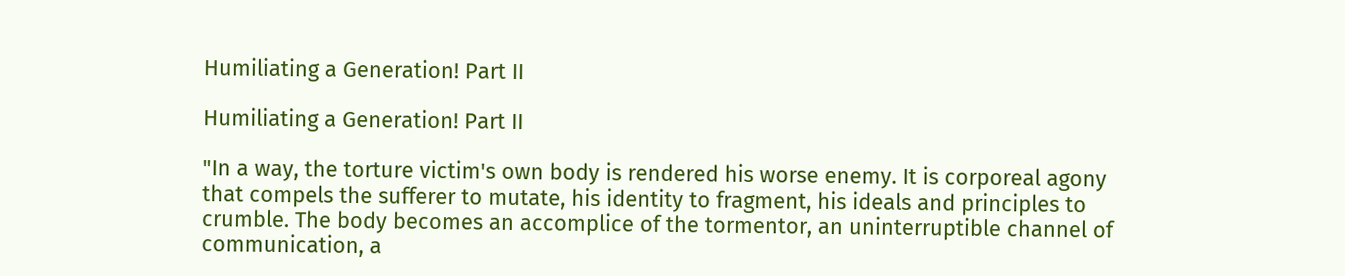Humiliating a Generation! Part II

Humiliating a Generation! Part II

"In a way, the torture victim's own body is rendered his worse enemy. It is corporeal agony that compels the sufferer to mutate, his identity to fragment, his ideals and principles to crumble. The body becomes an accomplice of the tormentor, an uninterruptible channel of communication, a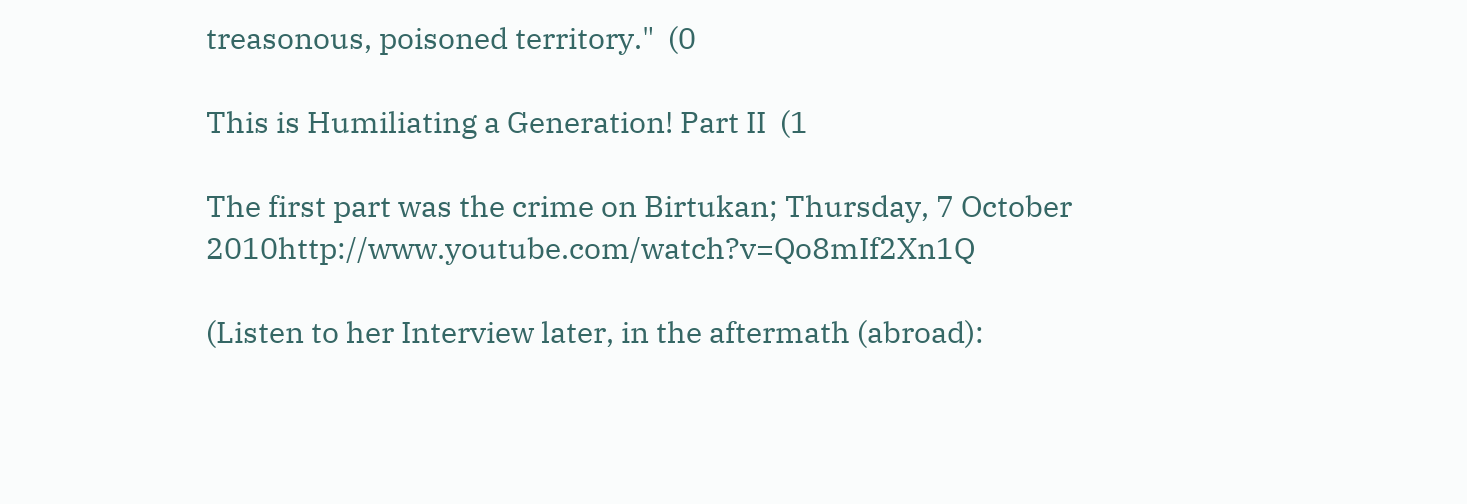treasonous, poisoned territory."  (0

This is Humiliating a Generation! Part II  (1

The first part was the crime on Birtukan; Thursday, 7 October 2010http://www.youtube.com/watch?v=Qo8mIf2Xn1Q

(Listen to her Interview later, in the aftermath (abroad):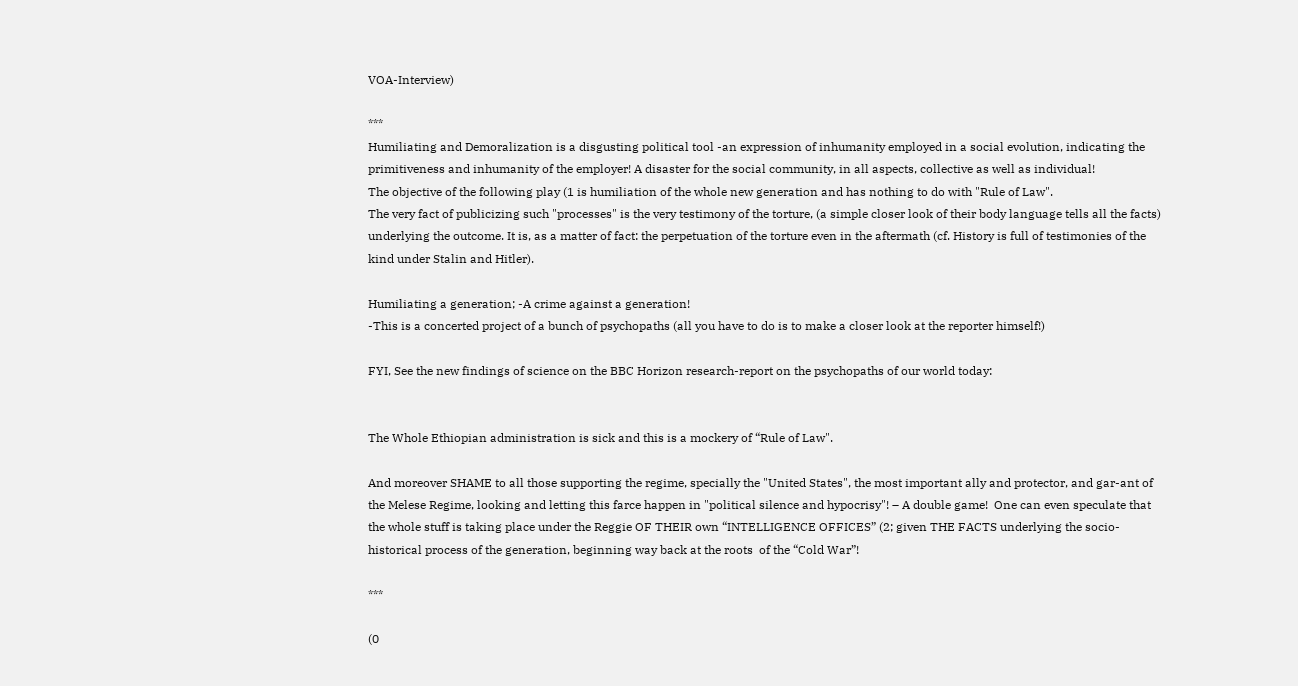VOA-Interview)

***
Humiliating and Demoralization is a disgusting political tool -an expression of inhumanity employed in a social evolution, indicating the primitiveness and inhumanity of the employer! A disaster for the social community, in all aspects, collective as well as individual!
The objective of the following play (1 is humiliation of the whole new generation and has nothing to do with "Rule of Law".
The very fact of publicizing such "processes" is the very testimony of the torture, (a simple closer look of their body language tells all the facts) underlying the outcome. It is, as a matter of fact: the perpetuation of the torture even in the aftermath (cf. History is full of testimonies of the kind under Stalin and Hitler).

Humiliating a generation; -A crime against a generation!
-This is a concerted project of a bunch of psychopaths (all you have to do is to make a closer look at the reporter himself!)

FYI, See the new findings of science on the BBC Horizon research-report on the psychopaths of our world today:


The Whole Ethiopian administration is sick and this is a mockery of “Rule of Law".

And moreover SHAME to all those supporting the regime, specially the "United States", the most important ally and protector, and gar-ant of the Melese Regime, looking and letting this farce happen in "political silence and hypocrisy"! – A double game!  One can even speculate that the whole stuff is taking place under the Reggie OF THEIR own “INTELLIGENCE OFFICES” (2; given THE FACTS underlying the socio-historical process of the generation, beginning way back at the roots  of the “Cold War”!

***

(0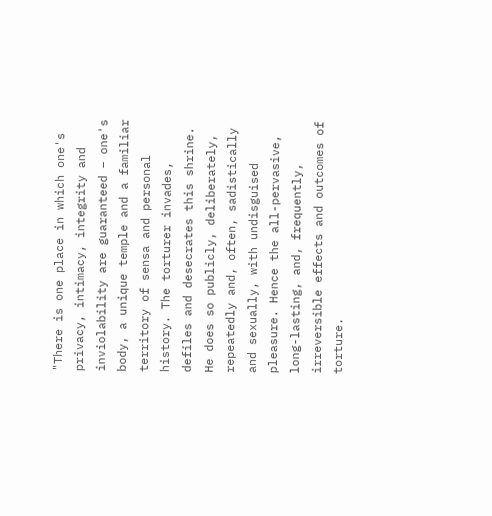"There is one place in which one's privacy, intimacy, integrity and inviolability are guaranteed – one's body, a unique temple and a familiar territory of sensa and personal history. The torturer invades, defiles and desecrates this shrine. He does so publicly, deliberately, repeatedly and, often, sadistically and sexually, with undisguised pleasure. Hence the all-pervasive, long-lasting, and, frequently, irreversible effects and outcomes of torture.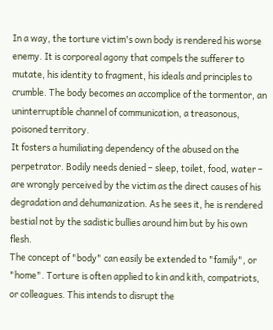In a way, the torture victim's own body is rendered his worse enemy. It is corporeal agony that compels the sufferer to mutate, his identity to fragment, his ideals and principles to crumble. The body becomes an accomplice of the tormentor, an uninterruptible channel of communication, a treasonous, poisoned territory.
It fosters a humiliating dependency of the abused on the perpetrator. Bodily needs denied – sleep, toilet, food, water – are wrongly perceived by the victim as the direct causes of his degradation and dehumanization. As he sees it, he is rendered bestial not by the sadistic bullies around him but by his own flesh.
The concept of "body" can easily be extended to "family", or "home". Torture is often applied to kin and kith, compatriots, or colleagues. This intends to disrupt the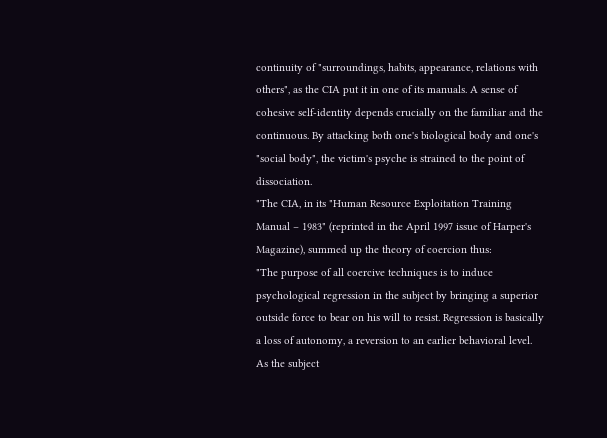continuity of "surroundings, habits, appearance, relations with others", as the CIA put it in one of its manuals. A sense of cohesive self-identity depends crucially on the familiar and the continuous. By attacking both one's biological body and one's "social body", the victim's psyche is strained to the point of dissociation.
"The CIA, in its "Human Resource Exploitation Training Manual – 1983" (reprinted in the April 1997 issue of Harper's Magazine), summed up the theory of coercion thus:
"The purpose of all coercive techniques is to induce psychological regression in the subject by bringing a superior outside force to bear on his will to resist. Regression is basically a loss of autonomy, a reversion to an earlier behavioral level. As the subject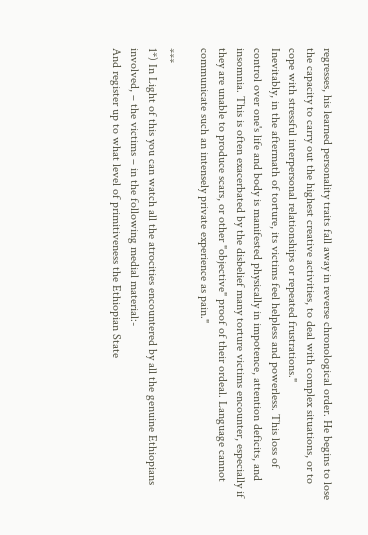regresses, his learned personality traits fall away in reverse chronological order. He begins to lose the capacity to carry out the highest creative activities, to deal with complex situations, or to cope with stressful interpersonal relationships or repeated frustrations."
Inevitably, in the aftermath of torture, its victims feel helpless and powerless. This loss of control over one's life and body is manifested physically in impotence, attention deficits, and insomnia. This is often exacerbated by the disbelief many torture victims encounter, especially if they are unable to produce scars, or other "objective" proof of their ordeal. Language cannot communicate such an intensely private experience as pain."

***
1*) In Light of this you can watch all the atrocities encountered by all the genuine Ethiopians involved, – the victims – in the following medial material:-
And register up to what level of primitiveness the Ethiopian State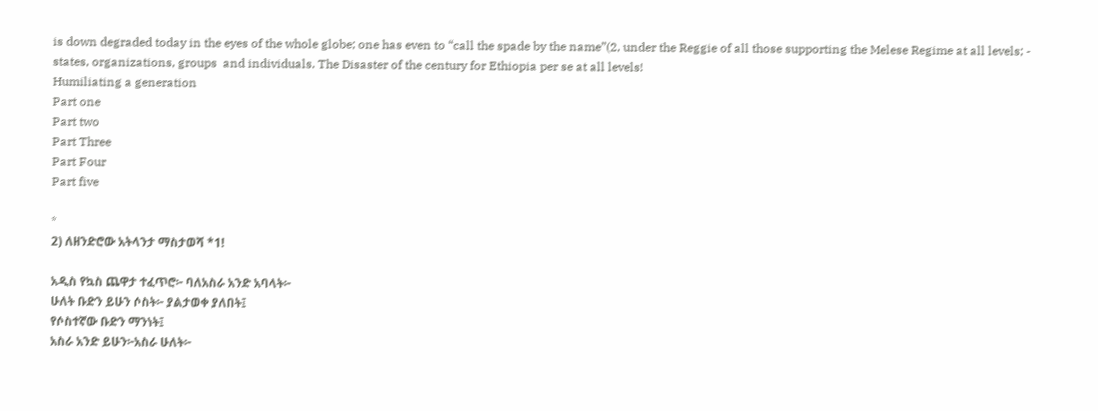is down degraded today in the eyes of the whole globe; one has even to “call the spade by the name”(2, under the Reggie of all those supporting the Melese Regime at all levels; - states, organizations, groups  and individuals. The Disaster of the century for Ethiopia per se at all levels!
Humiliating a generation
Part one
Part two
Part Three
Part Four
Part five

*
2) ለዘንድሮው አትላንታ ማስታወሻ *1!

አዲስ የኳስ ጨዋታ ተፈጥሮ፦ ባለአስራ አንድ አባላት፦
ሁለት ቡድን ይሁን ሶስት፦ ያልታወቀ ያለበት፤
የሶስተኛው ቡድን ማንነት፤
አስራ አንድ ይሁን፦አስራ ሁለት፦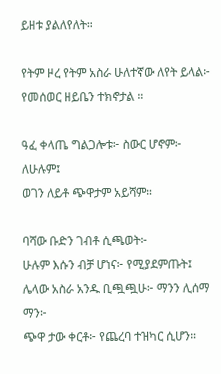ይዘቱ ያልለየለት።

የትም ዞረ የትም አስራ ሁለተኛው ለየት ይላል፦
የመሰወር ዘይቤን ተክኖታል ።

ዓፈ ቀላጤ ግልጋሎቱ፦ ስውር ሆኖም፦ ለሁሉም፤
ወገን ለይቶ ጭዋታም አይሻም።

ባሻው ቡድን ገብቶ ሲጫወት፦
ሁሉም እሱን ብቻ ሆነና፦ የሚያደምጡት፤
ሌላው አስራ አንዱ ቢጯጯሁ፦ ማንን ሊሰማ ማን፦
ጭዋ ታው ቀርቶ፦ የጨረባ ተዝካር ሲሆን።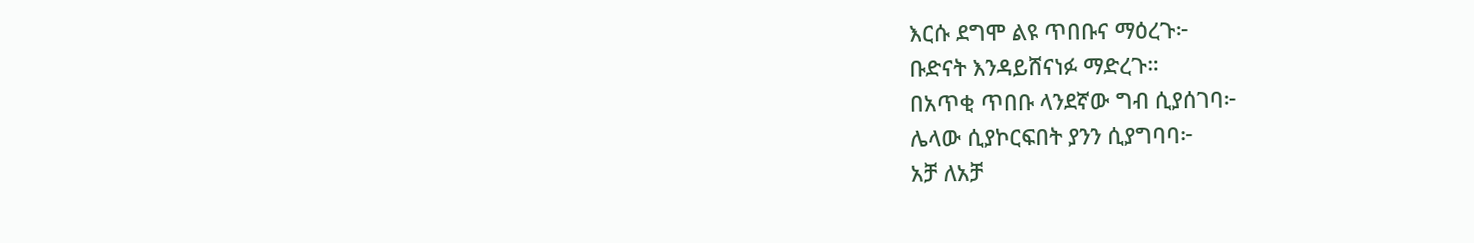እርሱ ደግሞ ልዩ ጥበቡና ማዕረጉ፦
ቡድናት እንዳይሸናነፉ ማድረጉ።
በአጥቂ ጥበቡ ላንደኛው ግብ ሲያሰገባ፦
ሌላው ሲያኮርፍበት ያንን ሲያግባባ፦
አቻ ለአቻ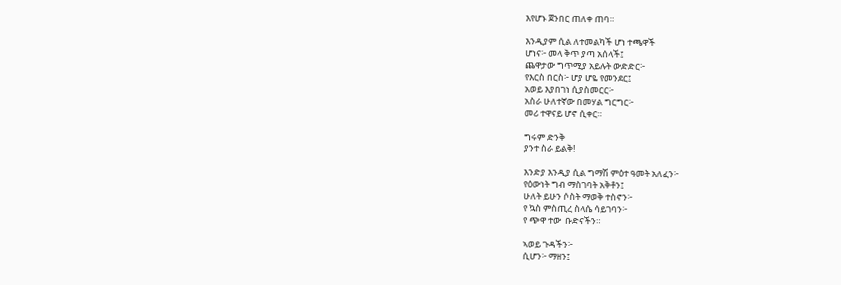እየሆኑ ጀንበር ጠለቀ ጠባ።

እንዲያም ሲል ለተመልካች ሆነ ተጫዋች
ሆነና፦ መላ ቅጥ ያጣ አሰላች፤
ጨዋታው ግጥሚያ አይሉት ውድድር፦
የእርስ በርስ፦ ሆያ ሆዬ የመንደር፤
አወይ እያበገነ ሲያስመርር፦
አስራ ሁለተኛው በመሃል ግርግር፦
መሪ ተዋናይ ሆኖ ሲቀር።

ግሩም ድንቅ
ያንተ ስራ ይልቅ!

እንድያ እንዲያ ሲል ግማሽ ምዕተ ዓመት አለፈን፦
የዕውነት ግብ ማስገባት አቅቶን፤
ሁለት ይሁን ሶስት ማወቅ ተስኖን፦
የ ኳስ ምስጢረ ስላሴ ሳይገባን፦
የ ጭዋ ተው  ቡድናችን።

ኣወይ ጉዳችን፦
ሲሆን፦ ማዘን፤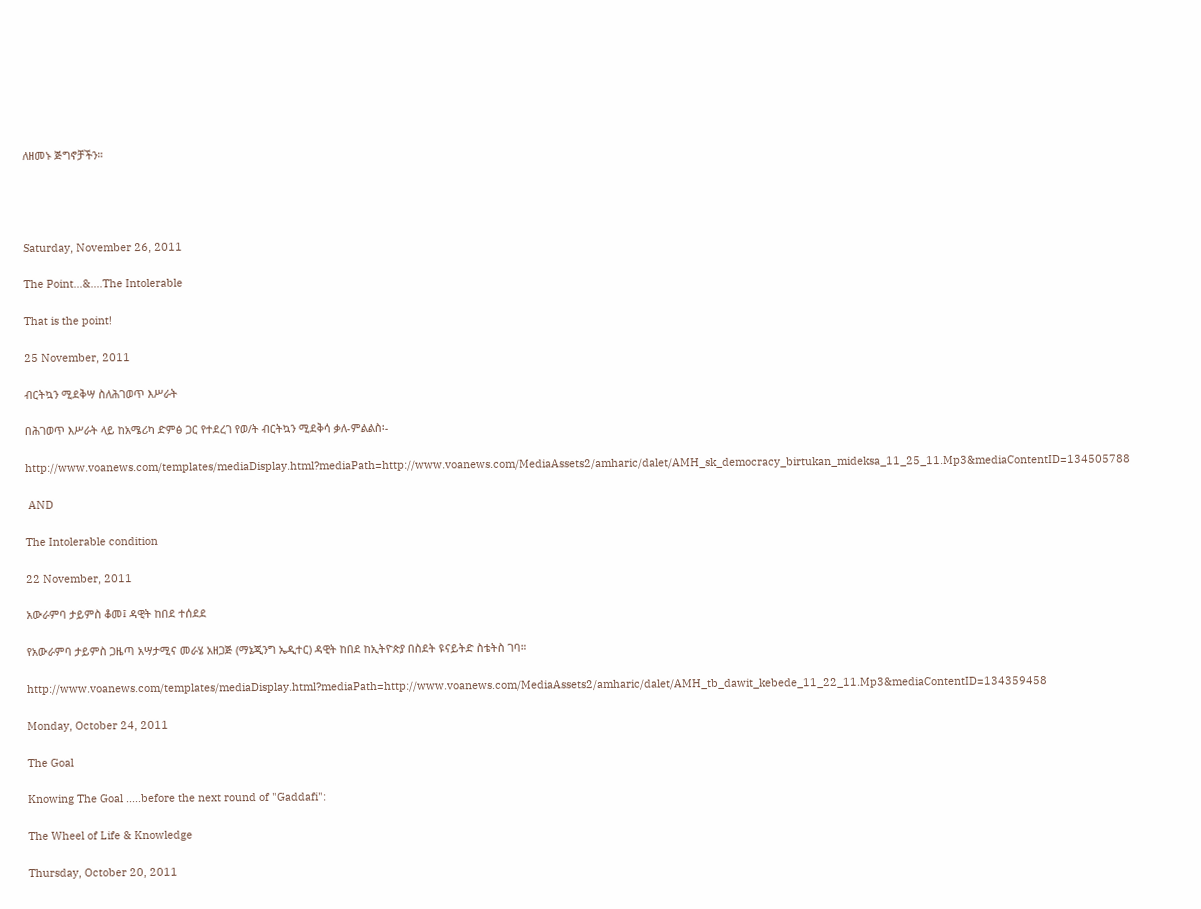ለዘመኑ ጅግኖቻችን።




Saturday, November 26, 2011

The Point...&....The Intolerable

That is the point!

25 November, 2011

ብርትኳን ሚደቅሣ ስለሕገወጥ እሥራት

በሕገወጥ እሥራት ላይ ከአሜሪካ ድምፅ ጋር የተደረገ የወ/ት ብርትኳን ሚደቅሳ ቃለ-ምልልስ፡-

http://www.voanews.com/templates/mediaDisplay.html?mediaPath=http://www.voanews.com/MediaAssets2/amharic/dalet/AMH_sk_democracy_birtukan_mideksa_11_25_11.Mp3&mediaContentID=134505788

 AND

The Intolerable condition

22 November, 2011

አውራምባ ታይምስ ቆመ፤ ዳዊት ከበደ ተሰደደ

የአውራምባ ታይምስ ጋዜጣ አሣታሚና መራሄ አዘጋጅ (ማኔጂንግ ኤዲተር) ዳዊት ከበደ ከኢትዮጵያ በስደት ዩናይትድ ስቴትስ ገባ።

http://www.voanews.com/templates/mediaDisplay.html?mediaPath=http://www.voanews.com/MediaAssets2/amharic/dalet/AMH_tb_dawit_kebede_11_22_11.Mp3&mediaContentID=134359458

Monday, October 24, 2011

The Goal

Knowing The Goal .....before the next round of "Gaddafi":

The Wheel of Life & Knowledge

Thursday, October 20, 2011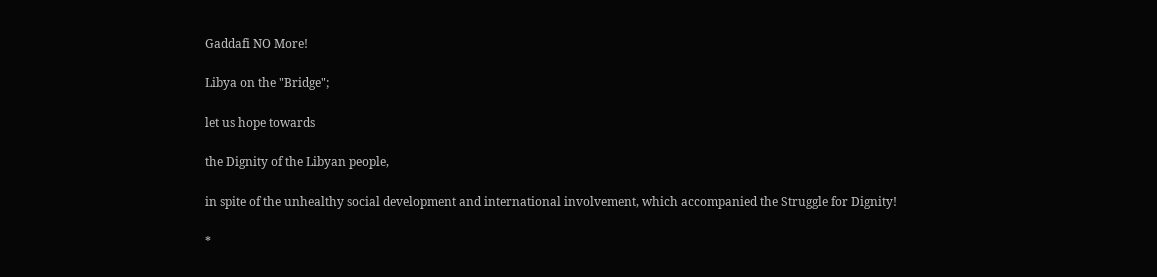Gaddafi NO More!

Libya on the "Bridge";

let us hope towards

the Dignity of the Libyan people,

in spite of the unhealthy social development and international involvement, which accompanied the Struggle for Dignity!

*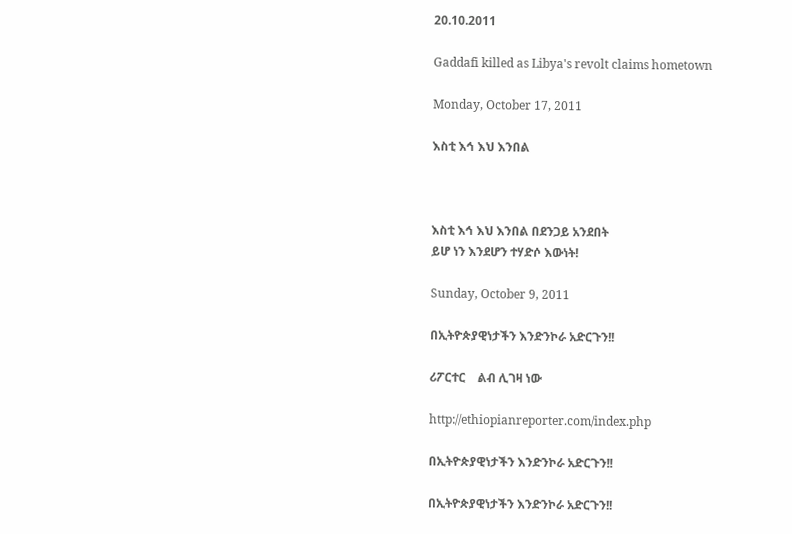20.10.2011

Gaddafi killed as Libya's revolt claims hometown

Monday, October 17, 2011

እስቲ እኅ እህ እንበል



እስቲ እኅ እህ እንበል በደንጋይ አንደበት
ይሆ ነን እንደሆን ተሃድሶ እውነት!

Sunday, October 9, 2011

በኢትዮጵያዊነታችን እንድንኮራ አድርጉን!!

ሪፖርተር    ልብ ሊገዛ ነው

http://ethiopianreporter.com/index.php

በኢትዮጵያዊነታችን እንድንኮራ አድርጉን!!

በኢትዮጵያዊነታችን እንድንኮራ አድርጉን!!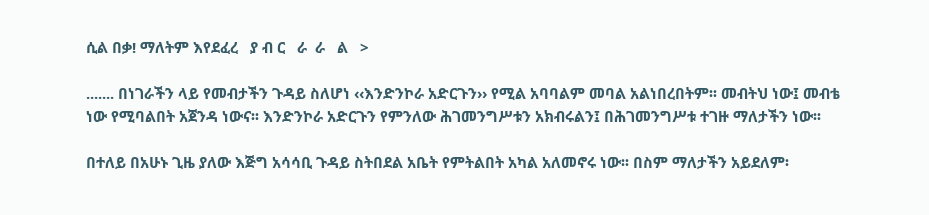ሲል በቃ! ማለትም እየደፈረ   ያ ብ ር   ራ  ራ   ል   >

....... በነገራችን ላይ የመብታችን ጉዳይ ስለሆነ ‹‹እንድንኮራ አድርጉን›› የሚል አባባልም መባል አልነበረበትም፡፡ መብትህ ነው፤ መብቴ ነው የሚባልበት አጀንዳ ነውና፡፡ እንድንኮራ አድርጉን የምንለው ሕገመንግሥቱን አክብሩልን፤ በሕገመንግሥቱ ተገዙ ማለታችን ነው፡፡

በተለይ በአሁኑ ጊዜ ያለው እጅግ አሳሳቢ ጉዳይ ስትበደል አቤት የምትልበት አካል አለመኖሩ ነው፡፡ በስም ማለታችን አይደለም፡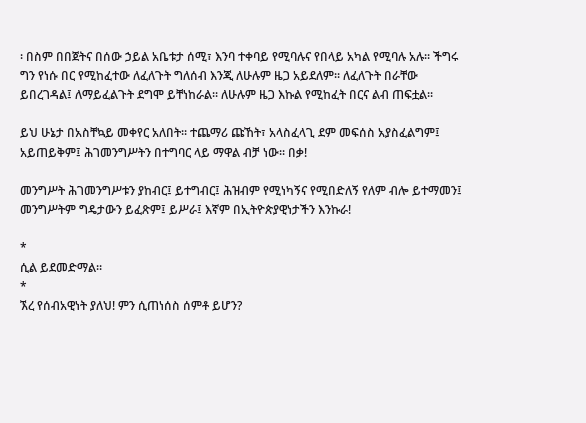፡ በስም በበጀትና በሰው ኃይል አቤቱታ ሰሚ፣ እንባ ተቀባይ የሚባሉና የበላይ አካል የሚባሉ አሉ፡፡ ችግሩ ግን የነሱ በር የሚከፈተው ለፈለጉት ግለሰብ እንጂ ለሁሉም ዜጋ አይደለም፡፡ ለፈለጉት በራቸው ይበረገዳል፤ ለማይፈልጉት ደግሞ ይቸነከራል፡፡ ለሁሉም ዜጋ እኩል የሚከፈት በርና ልብ ጠፍቷል፡፡

ይህ ሁኔታ በአስቸኳይ መቀየር አለበት፡፡ ተጨማሪ ጩኸት፣ አላስፈላጊ ደም መፍሰስ አያስፈልግም፤ አይጠይቅም፤ ሕገመንግሥትን በተግባር ላይ ማዋል ብቻ ነው፡፡ በቃ!

መንግሥት ሕገመንግሥቱን ያከብር፤ ይተግብር፤ ሕዝብም የሚነካኝና የሚበድለኝ የለም ብሎ ይተማመን፤ መንግሥትም ግዴታውን ይፈጽም፤ ይሥራ፤ እኛም በኢትዮጵያዊነታችን እንኩራ!

*
ሲል ይደመድማል።
*
ኧረ የሰብአዊነት ያለህ! ምን ሲጠነሰስ ሰምቶ ይሆን?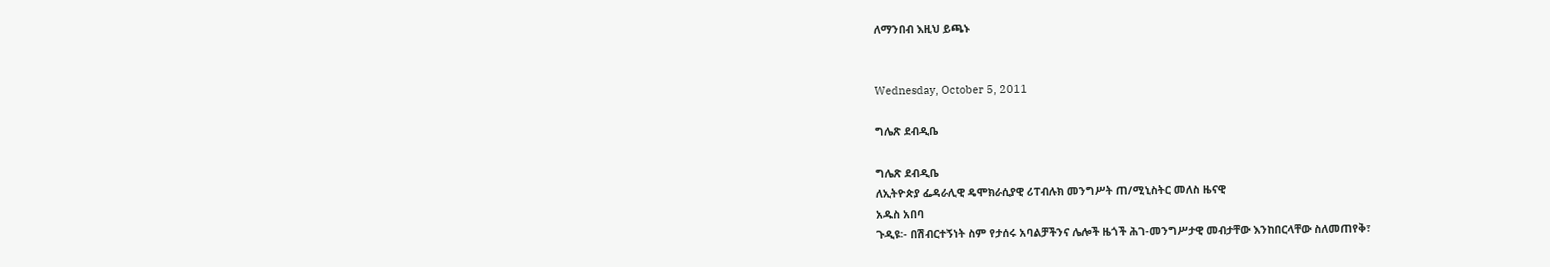ለማንበብ እዚህ ይጫኑ


Wednesday, October 5, 2011

ግሌጽ ደብዲቤ

ግሌጽ ደብዲቤ
ለኢትዮጵያ ፌዳራሊዊ ዴሞክራሲያዊ ሪፐብሉክ መንግሥት ጠ/ሚኒስትር መለስ ዜናዊ
አዱስ አበባ
ጉዲዩ፡- በሽብርተኝነት ስም የታሰሩ አባልቻችንና ሌሎች ዜጎች ሕገ-መንግሥታዊ መብታቸው እንከበርላቸው ስለመጠየቅ፣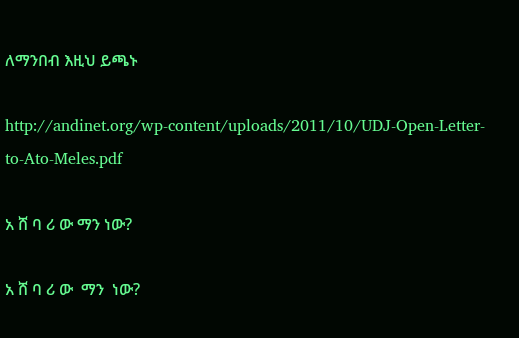ለማንበብ እዚህ ይጫኑ

http://andinet.org/wp-content/uploads/2011/10/UDJ-Open-Letter-to-Ato-Meles.pdf

አ ሸ ባ ሪ ው ማን ነው?

አ ሸ ባ ሪ ው  ማን  ነው?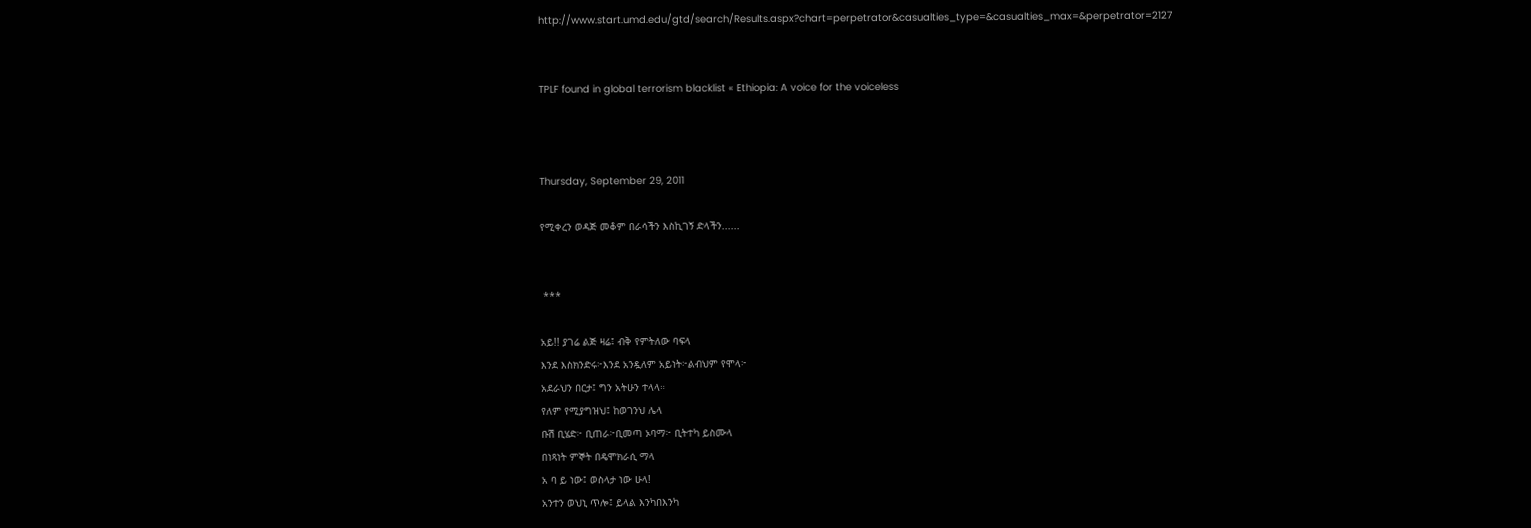http://www.start.umd.edu/gtd/search/Results.aspx?chart=perpetrator&casualties_type=&casualties_max=&perpetrator=2127


TPLF found in global terrorism blacklist « Ethiopia: A voice for the voiceless



Thursday, September 29, 2011

የሚቀረን ወዳጅ መቆም በራሳችን እስኪገኝ ድላችን......


 ***

አይ!! ያገሬ ልጅ ዛሬ፤ ብቅ የምትለው ባፍላ
እንደ እስክንድሩ፦እንደ አንዷለም አይነት፦ልብህም የሞላ፦
አደራህን በርታ፤ ግን አትሁን ተላላ።
የለም የሚያግዝህ፤ ከወገንህ ሌላ
ቡሽ ቢሄድ፦ ቢጠራ፦ቢመጣ ኦባማ፦ ቢትተካ ይስሙላ
በነጻነት ምኞት በዴሞክራሲ ማላ
አ ባ ይ ነው፤ ወስላታ ነው ሁላ!
አንተን ወህኒ ጥሎ፤ ይላል እንካበእንካ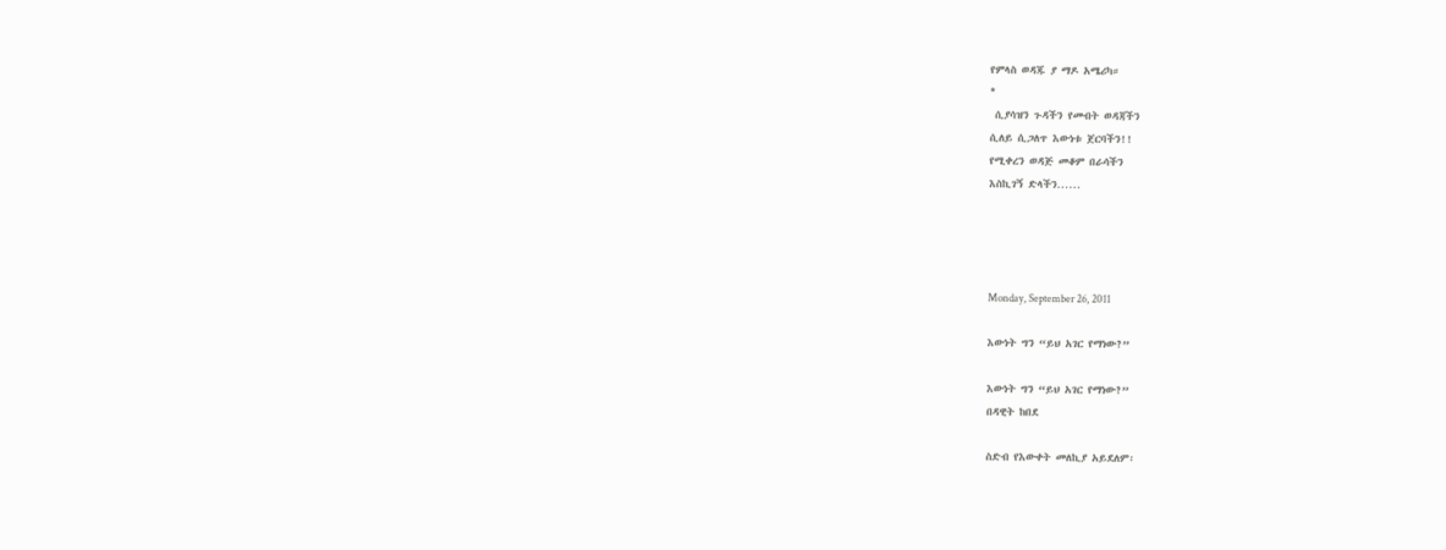የምላስ ወዳጁ ያ ማዶ አሜሪካ።
*
 ሲያሳዝን ጉዳችን የመብት ወዳጃችን
ሲለይ ሲጋለጥ እውነቱ ጀርባችን!!
የሚቀረን ወዳጅ መቆም በራሳችን
እስኪገኝ ድላችን......




Monday, September 26, 2011

እውነት ግን “ይህ አገር የማነው?”

እውነት ግን “ይህ አገር የማነው?”
በዳዊት ከበደ

ስድብ የእውቀት መለኪያ አይደለም፡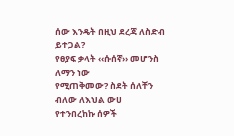ሰው እንዴት በዚህ ደረጃ ለስድብ ይተጋል?
የፀያፍ ቃላት ‹‹ሱሰኛ›› መሆንስ ለማን ነው
የሚጠቅመው? ስደት ሰለቸን ብለው ለእህል ውሀ
የተንበረከኩ ሰዎች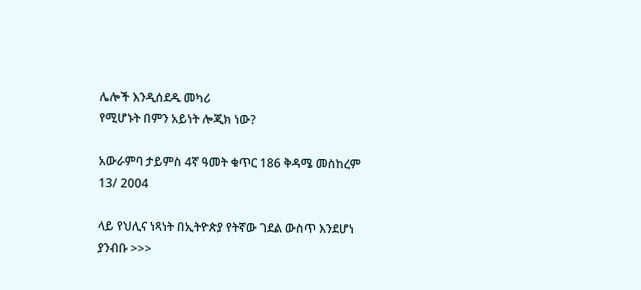ሌሎች እንዲሰደዱ መካሪ
የሚሆኑት በምን አይነት ሎጂክ ነው?

አውራምባ ታይምስ 4ኛ ዓመት ቁጥር 186 ቅዳሜ መስከረም 13/ 2004

ላይ የህሊና ነጻነት በኢትዮጵያ የትኛው ገደል ውስጥ እንደሆነ ያንብቡ >>>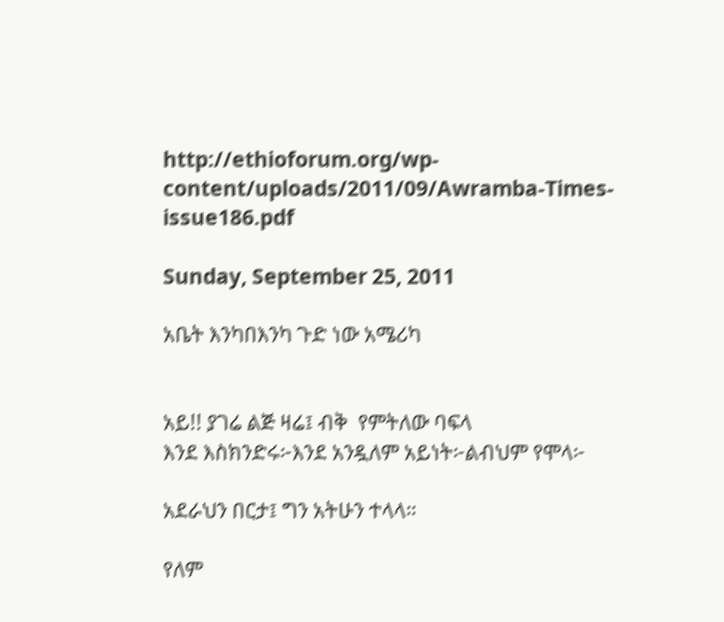http://ethioforum.org/wp-content/uploads/2011/09/Awramba-Times-issue186.pdf

Sunday, September 25, 2011

አቤት እንካበእንካ ጉድ ነው አሜሪካ


አይ!! ያገሬ ልጅ ዛሬ፤ ብቅ  የምትለው ባፍላ
እንደ እስክንድሩ፦እንደ አንዷለም አይነት፦ልብህም የሞላ፦

አደራህን በርታ፤ ግን አትሁን ተላላ።

የለም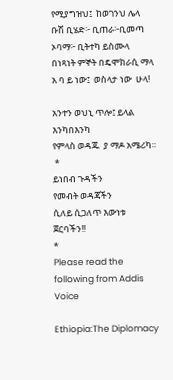የሚያግዝህ፤  ከወገንህ ሌላ
ቡሽ ቢሄድ፦ ቢጠራ፦ቢመጣ ኦባማ፦ ቢትተካ ይስሙላ
በነጻነት ምኞት በዴሞክራሲ ማላ
አ ባ ይ ነው፤  ወስላታ ነው  ሁላ!

አንተን ወህኒ ጥሎ፤ ይላል እንካበእንካ
የምላስ ወዳጁ  ያ ማዶ አሜሪካ።
 *
ይነበብ ጉዳችን
የመብት ወዳጃችን
ሲለይ ሲጋለጥ እውነቱ ጀርባችን!!
*
Please read the following from Addis Voice

Ethiopia:The Diplomacy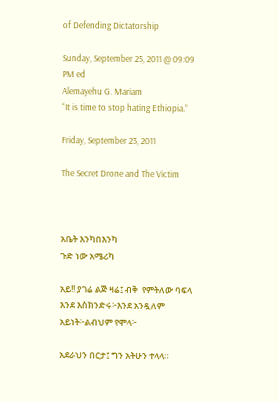of Defending Dictatorship

Sunday, September 25, 2011 @ 09:09 PM ed
Alemayehu G. Mariam
“It is time to stop hating Ethiopia.”

Friday, September 23, 2011

The Secret Drone and The Victim



አቤት እንካበእንካ
ጉድ ነው አሜሪካ

አይ!! ያገሬ ልጅ ዛሬ፤ ብቅ  የምትለው ባፍላ
እንደ እስክንድሩ፦እንደ አንዷለም አይነት፦ልብህም የሞላ፦

አደራህን በርታ፤ ግን አትሁን ተላላ።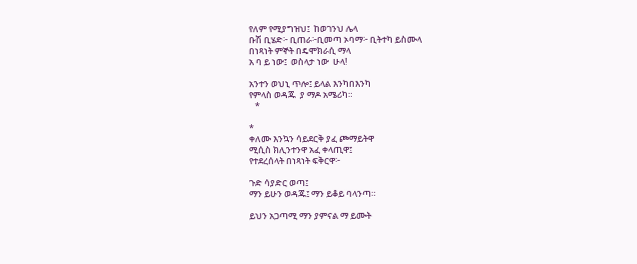የለም የሚያግዝህ፤  ከወገንህ ሌላ
ቡሽ ቢሄድ፦ ቢጠራ፦ቢመጣ ኦባማ፦ ቢትተካ ይስሙላ
በነጻነት ምኞት በዴሞክራሲ ማላ
አ ባ ይ ነው፤  ወስላታ ነው  ሁላ!

አንተን ወህኒ ጥሎ፤ ይላል እንካበእንካ
የምላስ ወዳጁ  ያ ማዶ አሜሪካ።
   *

*
ቀለሙ እንኳን ሳይደርቅ ያፈ ጮማይትዋ
ሚሲስ ክሊንተንዋ አፈ ቀላጢዋ፤
የተደረሰላት በነጻነት ፍቅርዋ፦

ጉድ ሳያድር ወጣ፤
ማን ይሁን ወዳጁ፤ ማን ይቆይ ባላንጣ።

ይህን አጋጣሚ ማን ያምናል ማ ይሙት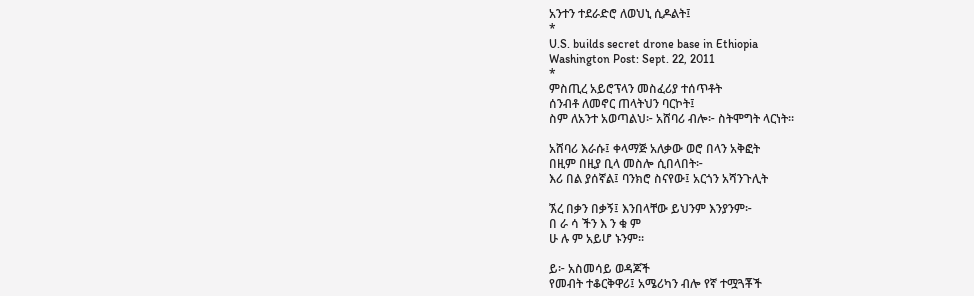አንተን ተደራድሮ ለወህኒ ሲዶልት፤
*
U.S. builds secret drone base in Ethiopia
Washington Post: Sept. 22, 2011
*
ምስጢረ አይሮፕላን መስፈሪያ ተሰጥቶት
ሰንብቶ ለመኖር ጠላትህን ባርኮት፤
ስም ለአንተ አወጣልህ፦ አሸባሪ ብሎ፦ ስትሞግት ላርነት።

አሸባሪ እራሱ፤ ቀላማጅ አለቃው ወሮ በላን አቅፎት
በዚም በዚያ ቢላ መስሎ ሲበላበት፦
እሪ በል ያሰኛል፤ ባንክሮ ስናየው፤ አርጎን አሻንጉሊት

ኧረ በቃን በቃኝ፤ እንበላቸው ይህንም እንያንም፦
በ ራ ሳ ችን እ ን ቁ ም
ሁ ሉ ም አይሆ ኑንም።

ይ፦ አስመሳይ ወዳጆች
የመብት ተቆርቅዋሪ፤ አሜሪካን ብሎ የኛ ተሟጓቾች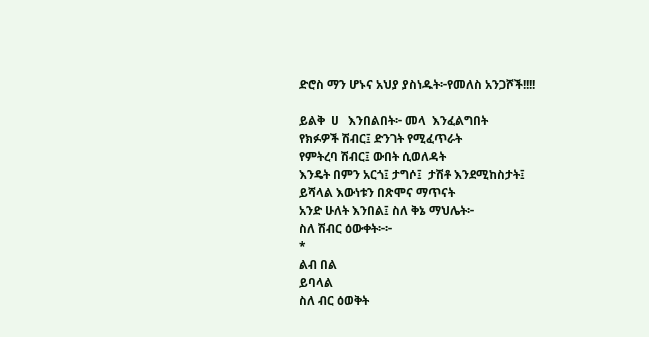ድሮስ ማን ሆኑና አህያ ያስነዱት፦የመለስ አንጋሾች!!!!

ይልቅ  ሀ   እንበልበት፦ መላ  እንፈልግበት
የክፉዎች ሽብር፤ ድንገት የሚፈጥራት
የምትረባ ሽብር፤ ውበት ሲወለዳት
እንዴት በምን አርጎ፤ ታግሶ፤  ታሽቶ እንደሚከስታት፤
ይሻላል እውነቱን በጽሞና ማጥናት
አንድ ሁለት እንበል፤ ስለ ቅኔ ማህሌት፦
ስለ ሽብር ዕውቀት፦፦
*
ልብ በል
ይባላል
ስለ ብር ዕወቅት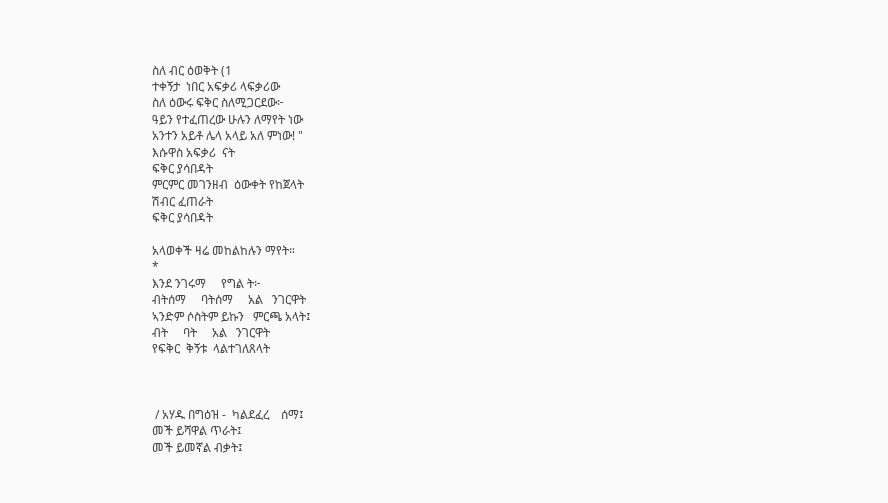ስለ ብር ዕወቅት (1
ተቀኝታ  ነበር አፍቃሪ ላፍቃሪው
ስለ ዕውሩ ፍቅር ስለሚጋርደው፦
ዓይን የተፈጠረው ሁሉን ለማየት ነው
አንተን አይቶ ሌላ አላይ አለ ምነው! "
እሱዋስ አፍቃሪ  ናት
ፍቅር ያሳበዳት
ምርምር መገንዘብ  ዕውቀት የከጀላት
ሽብር ፈጠራት
ፍቅር ያሳበዳት

አላወቀች ዛሬ መከልከሉን ማየት።
*
እንደ ንገሩማ     የግል ት፦
ብትሰማ     ባትሰማ     አል   ንገርዋት
ኣንድም ሶስትም ይኩን   ምርጫ አላት፤
ብት     ባት     አል   ንገርዋት
የፍቅር  ቅኝቱ  ላልተገለጸላት



 / አሃዱ በግዕዝ -  ካልደፈረ    ሰማ፤
መች ይሻዋል ጥራት፤
መች ይመኛል ብቃት፤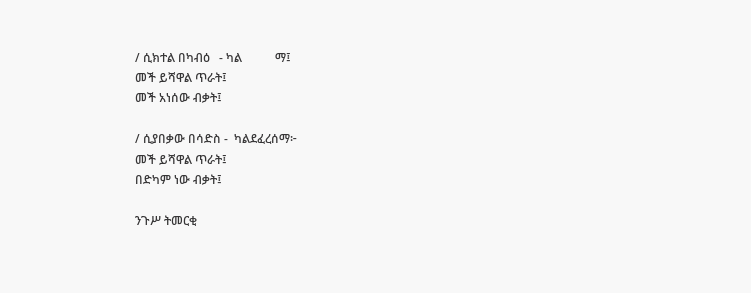/ ሲክተል በካብዕ   - ካል           ማ፤
መች ይሻዋል ጥራት፤
መች አነሰው ብቃት፤

/ ሲያበቃው በሳድስ -  ካልደፈረሰማ፦
መች ይሻዋል ጥራት፤
በድካም ነው ብቃት፤

ንጉሥ ትመርቂ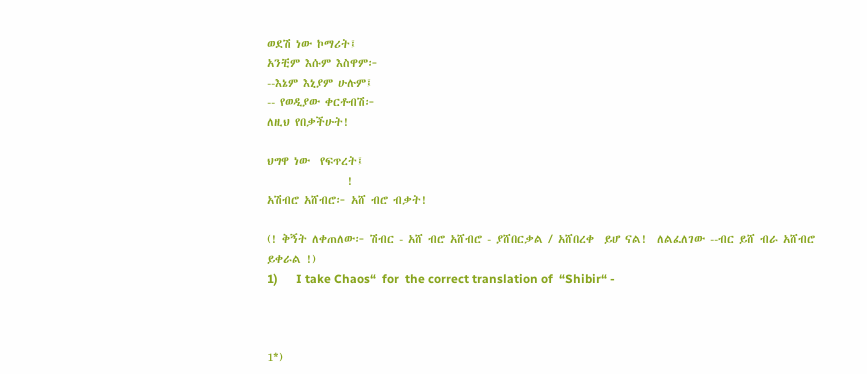ወደሽ ነው ኮማሪት፤
አንቺም እሱም እስዋም፦
--እኔም እኒያም ሁሉም፤
-- የወዲያው ቀርቶብሽ፦
ለዚህ የበቃችሁት!

ህግዋ ነው  የፍጥረት፤
                !
አሽብሮ አሸብሮ፦ አሸ ብሮ ብቃት!

(! ቅኝት ለቀጠለው፦ ሽብር - አሸ ብሮ አሸብሮ - ያሸበርቃል / አሸበረቀ  ይሆ ናል!  ለልፈለገው --ብር ይሸ ብራ አሸብሮ ይቀራል !)
1)      I take Chaos“  for  the correct translation of  “Shibir“ -



1*)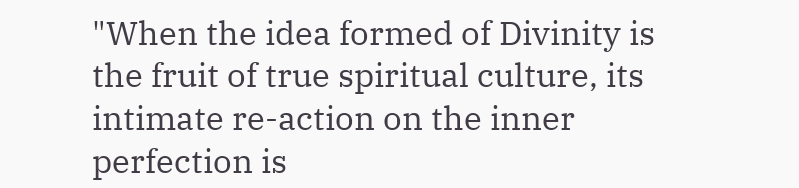"When the idea formed of Divinity is the fruit of true spiritual culture, its intimate re-action on the inner perfection is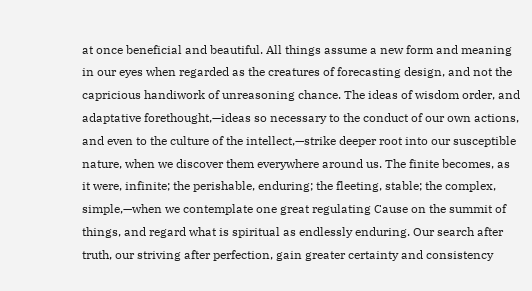at once beneficial and beautiful. All things assume a new form and meaning in our eyes when regarded as the creatures of forecasting design, and not the capricious handiwork of unreasoning chance. The ideas of wisdom order, and adaptative forethought,—ideas so necessary to the conduct of our own actions, and even to the culture of the intellect,—strike deeper root into our susceptible nature, when we discover them everywhere around us. The finite becomes, as it were, infinite; the perishable, enduring; the fleeting, stable; the complex, simple,—when we contemplate one great regulating Cause on the summit of things, and regard what is spiritual as endlessly enduring. Our search after truth, our striving after perfection, gain greater certainty and consistency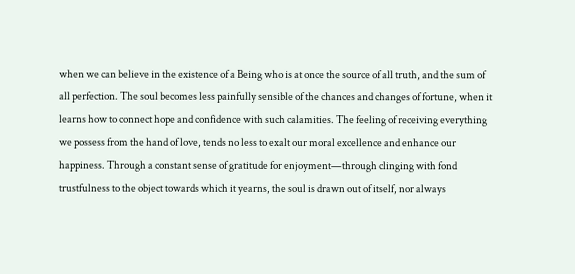when we can believe in the existence of a Being who is at once the source of all truth, and the sum of all perfection. The soul becomes less painfully sensible of the chances and changes of fortune, when it learns how to connect hope and confidence with such calamities. The feeling of receiving everything we possess from the hand of love, tends no less to exalt our moral excellence and enhance our happiness. Through a constant sense of gratitude for enjoyment—through clinging with fond trustfulness to the object towards which it yearns, the soul is drawn out of itself, nor always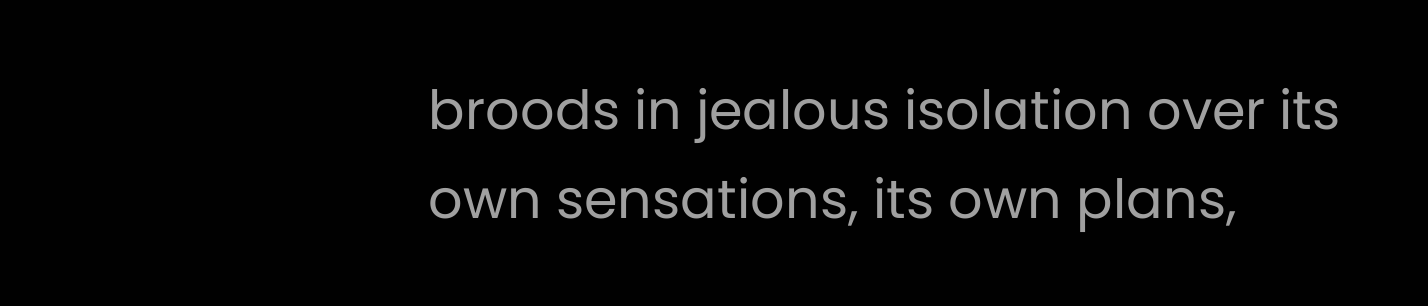broods in jealous isolation over its own sensations, its own plans,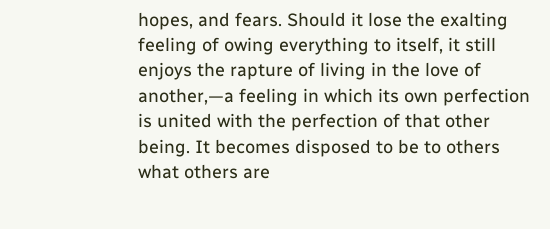hopes, and fears. Should it lose the exalting feeling of owing everything to itself, it still enjoys the rapture of living in the love of another,—a feeling in which its own perfection is united with the perfection of that other being. It becomes disposed to be to others what others are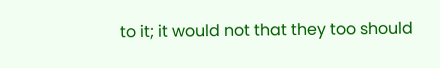to it; it would not that they too should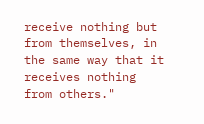receive nothing but from themselves, in the same way that it receives nothing from others."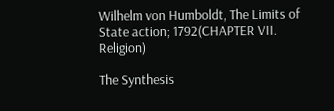Wilhelm von Humboldt, The Limits of State action; 1792(CHAPTER VII.
Religion)

The Synthesis